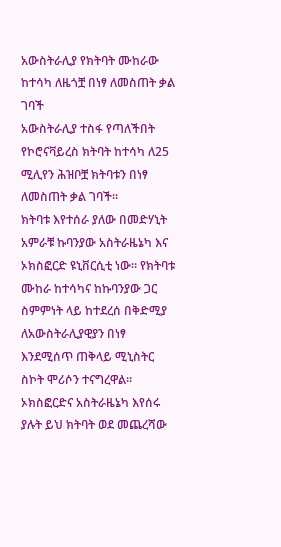አውስትራሊያ የክትባት ሙከራው ከተሳካ ለዜጎቿ በነፃ ለመስጠት ቃል ገባች
አውስትራሊያ ተስፋ የጣለችበት የኮሮናቫይረስ ክትባት ከተሳካ ለ25 ሚሊየን ሕዝቦቿ ክትባቱን በነፃ ለመስጠት ቃል ገባች።
ክትባቱ እየተሰራ ያለው በመድሃኒት አምራቹ ኩባንያው አስትራዜኔካ እና ኦክስፎርድ ዩኒቨርሲቲ ነው። የክትባቱ ሙከራ ከተሳካና ከኩባንያው ጋር ስምምነት ላይ ከተደረሰ በቅድሚያ ለአውስትራሊያዊያን በነፃ እንደሚሰጥ ጠቅላይ ሚኒስትር ስኮት ሞሪሶን ተናግረዋል።
ኦክስፎርድና አስትራዜኔካ እየሰሩ ያሉት ይህ ክትባት ወደ መጨረሻው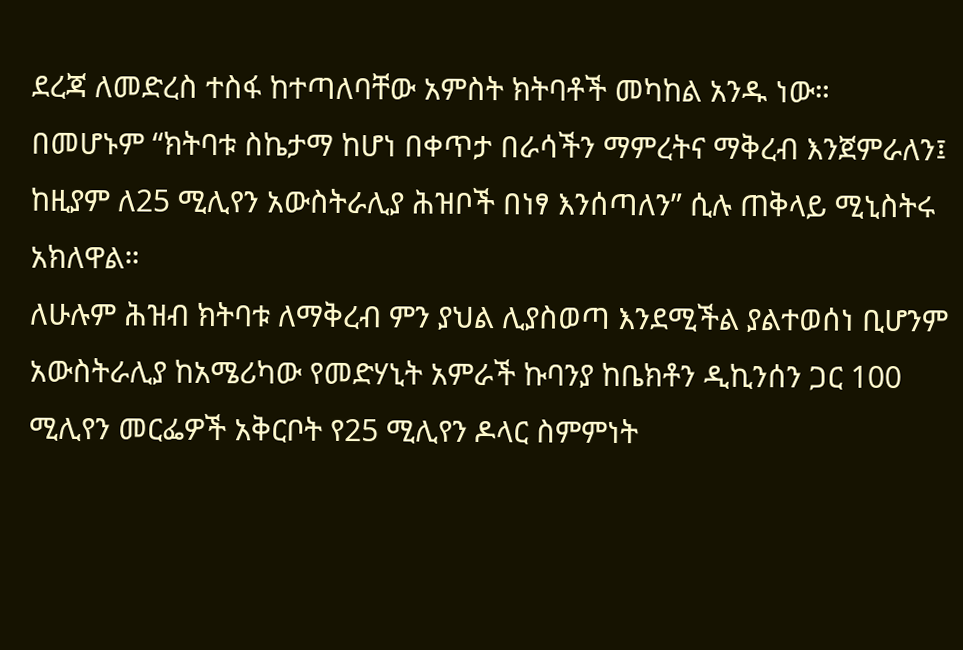ደረጃ ለመድረስ ተስፋ ከተጣለባቸው አምስት ክትባቶች መካከል አንዱ ነው።
በመሆኑም “ክትባቱ ስኬታማ ከሆነ በቀጥታ በራሳችን ማምረትና ማቅረብ እንጀምራለን፤ ከዚያም ለ25 ሚሊየን አውስትራሊያ ሕዝቦች በነፃ እንሰጣለን” ሲሉ ጠቅላይ ሚኒስትሩ አክለዋል።
ለሁሉም ሕዝብ ክትባቱ ለማቅረብ ምን ያህል ሊያስወጣ እንደሚችል ያልተወሰነ ቢሆንም አውስትራሊያ ከአሜሪካው የመድሃኒት አምራች ኩባንያ ከቤክቶን ዲኪንሰን ጋር 100 ሚሊየን መርፌዎች አቅርቦት የ25 ሚሊየን ዶላር ስምምነት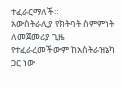ተፈራርማለች።
አውስትራሊያ የክትባት ስምምነት ለመጀመሪያ ጊዜ የተፈራረመችውም ከአስትራዝኔካ ጋር ነው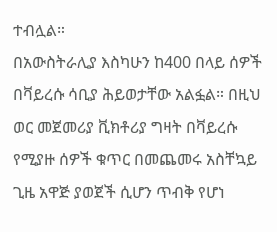ተብሏል።
በአውስትራሊያ እስካሁን ከ400 በላይ ሰዎች በቫይረሱ ሳቢያ ሕይወታቸው አልፏል። በዚህ ወር መጀመሪያ ቪክቶሪያ ግዛት በቫይረሱ የሚያዙ ሰዎች ቁጥር በመጨመሩ አስቸኳይ ጊዜ አዋጅ ያወጀች ሲሆን ጥብቅ የሆነ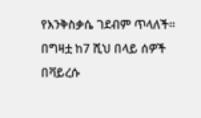የእንቅስቃሴ ገደብም ጥላለች።
በግዛቷ ከ7 ሺህ በላይ ሰዎች በቫይረሱ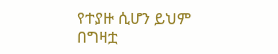የተያዙ ሲሆን ይህም በግዛቷ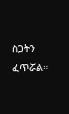ስጋትን ፈጥሯል።